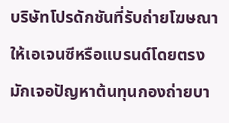บริษัทโปรดักชันที่รับถ่ายโฆษณาให้เอเจนซีหรือแบรนด์โดยตรง มักเจอปัญหาต้นทุนกองถ่ายบา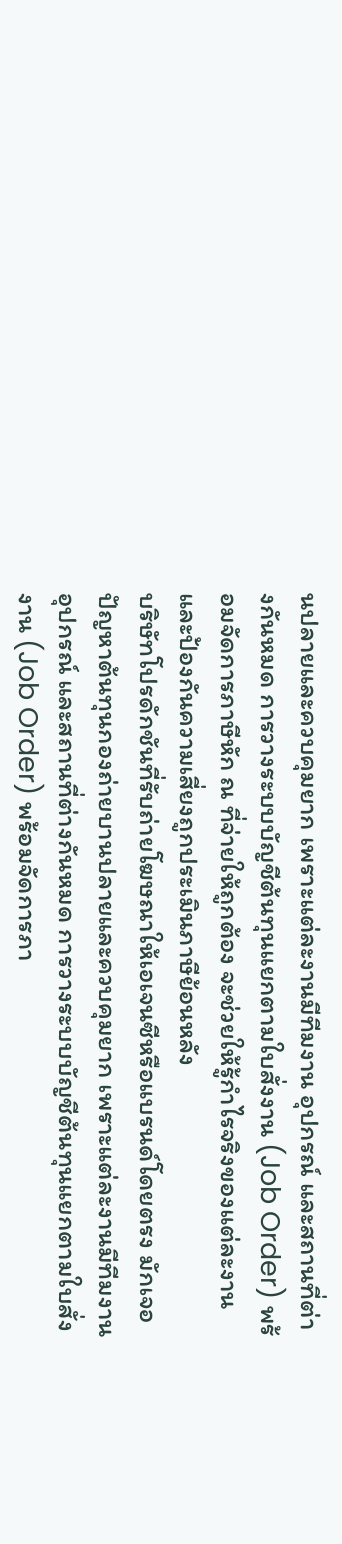นปลายและควบคุมยาก เพราะแต่ละงานมีทีมงาน อุปกรณ์ และสถานที่ต่างกันหมด การวางระบบบัญชีต้นทุนแยกตามใบสั่งงาน (Job Order) พร้อมจัดการภาษีหัก ณ ที่จ่ายให้ถูกต้อง จะช่วยให้รู้กำไรจริงของแต่ละงานและป้องกันความเสี่ยงถูกประเมินภาษีย้อนหลัง
บริษัทโปรดักชันที่รับถ่ายโฆษณาให้เอเจนซีหรือแบรนด์โดยตรง มักเจอปัญหาต้นทุนกองถ่ายบานปลายและควบคุมยาก เพราะแต่ละงานมีทีมงาน อุปกรณ์ และสถานที่ต่างกันหมด การวางระบบบัญชีต้นทุนแยกตามใบสั่งงาน (Job Order) พร้อมจัดการภา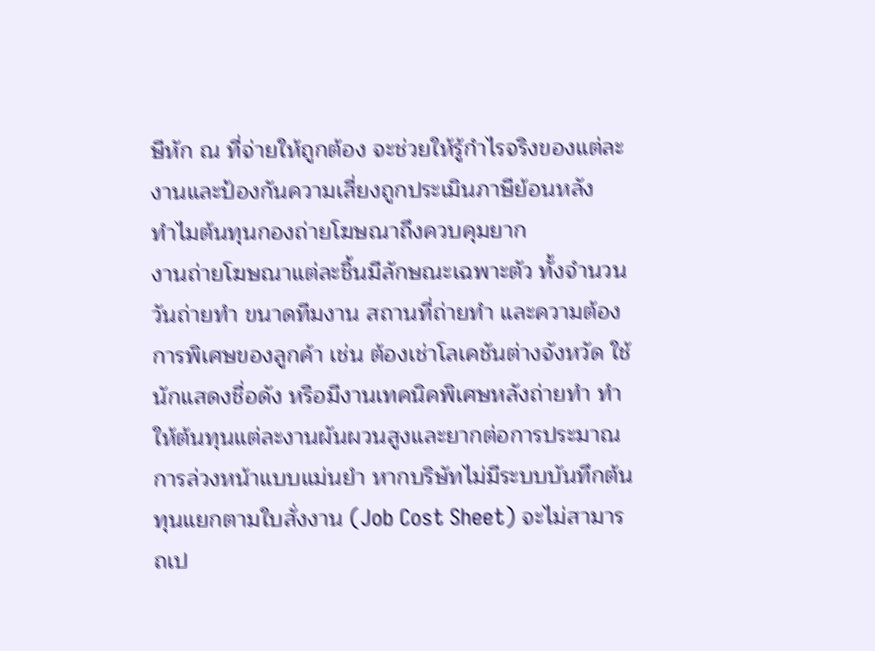ษีหัก ณ ที่จ่ายให้ถูกต้อง จะช่วยให้รู้กำไรจริงของแต่ละงานและป้องกันความเสี่ยงถูกประเมินภาษีย้อนหลัง
ทำไมต้นทุนกองถ่ายโฆษณาถึงควบคุมยาก
งานถ่ายโฆษณาแต่ละชิ้นมีลักษณะเฉพาะตัว ทั้งจำนวนวันถ่ายทำ ขนาดทีมงาน สถานที่ถ่ายทำ และความต้องการพิเศษของลูกค้า เช่น ต้องเช่าโลเคชันต่างจังหวัด ใช้นักแสดงชื่อดัง หรือมีงานเทคนิคพิเศษหลังถ่ายทำ ทำให้ต้นทุนแต่ละงานผันผวนสูงและยากต่อการประมาณการล่วงหน้าแบบแม่นยำ หากบริษัทไม่มีระบบบันทึกต้นทุนแยกตามใบสั่งงาน (Job Cost Sheet) จะไม่สามารถเป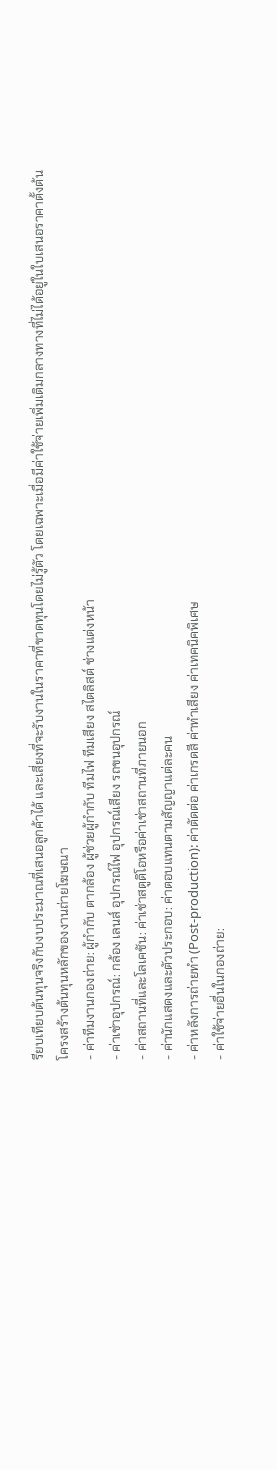รียบเทียบต้นทุนจริงกับงบประมาณที่เสนอลูกค้าได้ และเสี่ยงที่จะรับงานในราคาที่ขาดทุนโดยไม่รู้ตัว โดยเฉพาะเมื่อมีค่าใช้จ่ายเพิ่มเติมกลางทางที่ไม่ได้อยู่ในใบเสนอราคาตั้งต้น
โครงสร้างต้นทุนหลักของงานถ่ายโฆษณา
- ค่าทีมงานกองถ่าย: ผู้กำกับ ตากล้อง ผู้ช่วยผู้กำกับ ทีมไฟ ทีมเสียง สไตลิสต์ ช่างแต่งหน้า
- ค่าเช่าอุปกรณ์: กล้อง เลนส์ อุปกรณ์ไฟ อุปกรณ์เสียง รถขนอุปกรณ์
- ค่าสถานที่และโลเคชัน: ค่าเช่าสตูดิโอหรือค่าเช่าสถานที่ภายนอก
- ค่านักแสดงและตัวประกอบ: ค่าตอบแทนตามสัญญาแต่ละคน
- ค่าหลังการถ่ายทำ (Post-production): ค่าตัดต่อ ค่าเกรดสี ค่าทำเสียง ค่าเทคนิคพิเศษ
- ค่าใช้จ่ายอื่นในกองถ่าย: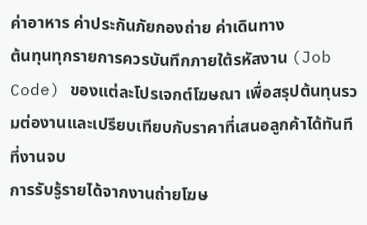ค่าอาหาร ค่าประกันภัยกองถ่าย ค่าเดินทาง
ต้นทุนทุกรายการควรบันทึกภายใต้รหัสงาน (Job Code) ของแต่ละโปรเจกต์โฆษณา เพื่อสรุปต้นทุนรวมต่องานและเปรียบเทียบกับราคาที่เสนอลูกค้าได้ทันทีที่งานจบ
การรับรู้รายได้จากงานถ่ายโฆษ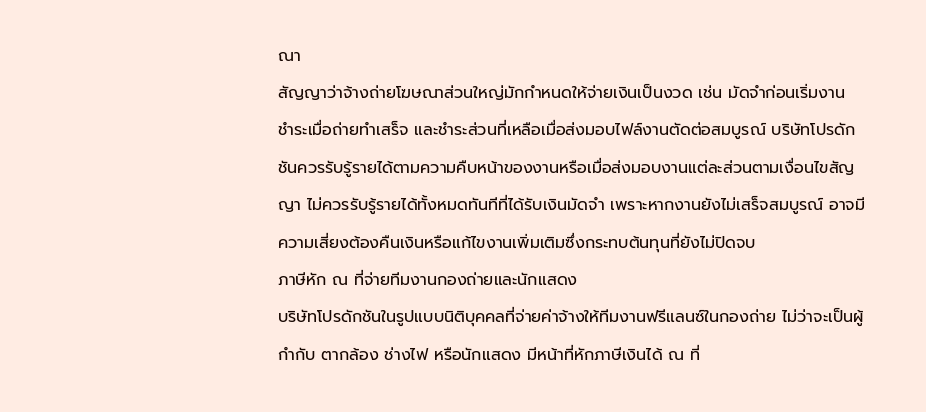ณา
สัญญาว่าจ้างถ่ายโฆษณาส่วนใหญ่มักกำหนดให้จ่ายเงินเป็นงวด เช่น มัดจำก่อนเริ่มงาน ชำระเมื่อถ่ายทำเสร็จ และชำระส่วนที่เหลือเมื่อส่งมอบไฟล์งานตัดต่อสมบูรณ์ บริษัทโปรดักชันควรรับรู้รายได้ตามความคืบหน้าของงานหรือเมื่อส่งมอบงานแต่ละส่วนตามเงื่อนไขสัญญา ไม่ควรรับรู้รายได้ทั้งหมดทันทีที่ได้รับเงินมัดจำ เพราะหากงานยังไม่เสร็จสมบูรณ์ อาจมีความเสี่ยงต้องคืนเงินหรือแก้ไขงานเพิ่มเติมซึ่งกระทบต้นทุนที่ยังไม่ปิดจบ
ภาษีหัก ณ ที่จ่ายทีมงานกองถ่ายและนักแสดง
บริษัทโปรดักชันในรูปแบบนิติบุคคลที่จ่ายค่าจ้างให้ทีมงานฟรีแลนซ์ในกองถ่าย ไม่ว่าจะเป็นผู้กำกับ ตากล้อง ช่างไฟ หรือนักแสดง มีหน้าที่หักภาษีเงินได้ ณ ที่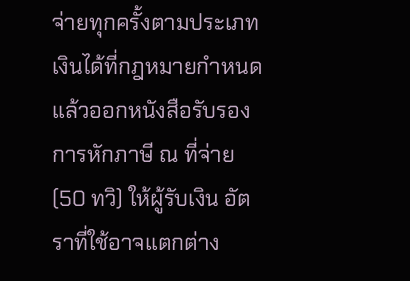จ่ายทุกครั้งตามประเภทเงินได้ที่กฎหมายกำหนด แล้วออกหนังสือรับรองการหักภาษี ณ ที่จ่าย (50 ทวิ) ให้ผู้รับเงิน อัตราที่ใช้อาจแตกต่าง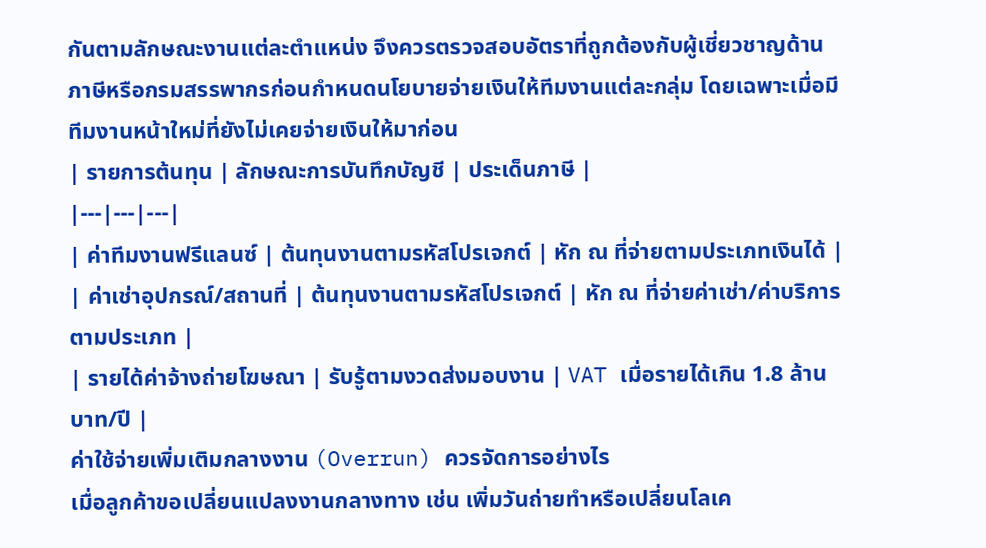กันตามลักษณะงานแต่ละตำแหน่ง จึงควรตรวจสอบอัตราที่ถูกต้องกับผู้เชี่ยวชาญด้านภาษีหรือกรมสรรพากรก่อนกำหนดนโยบายจ่ายเงินให้ทีมงานแต่ละกลุ่ม โดยเฉพาะเมื่อมีทีมงานหน้าใหม่ที่ยังไม่เคยจ่ายเงินให้มาก่อน
| รายการต้นทุน | ลักษณะการบันทึกบัญชี | ประเด็นภาษี |
|---|---|---|
| ค่าทีมงานฟรีแลนซ์ | ต้นทุนงานตามรหัสโปรเจกต์ | หัก ณ ที่จ่ายตามประเภทเงินได้ |
| ค่าเช่าอุปกรณ์/สถานที่ | ต้นทุนงานตามรหัสโปรเจกต์ | หัก ณ ที่จ่ายค่าเช่า/ค่าบริการตามประเภท |
| รายได้ค่าจ้างถ่ายโฆษณา | รับรู้ตามงวดส่งมอบงาน | VAT เมื่อรายได้เกิน 1.8 ล้านบาท/ปี |
ค่าใช้จ่ายเพิ่มเติมกลางงาน (Overrun) ควรจัดการอย่างไร
เมื่อลูกค้าขอเปลี่ยนแปลงงานกลางทาง เช่น เพิ่มวันถ่ายทำหรือเปลี่ยนโลเค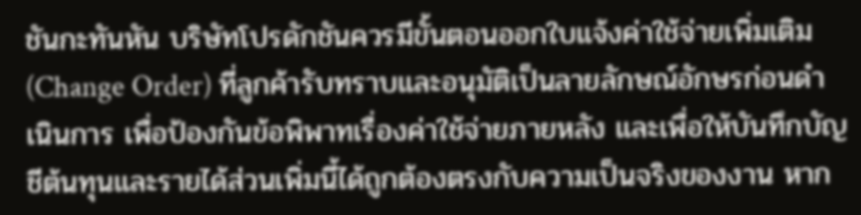ชันกะทันหัน บริษัทโปรดักชันควรมีขั้นตอนออกใบแจ้งค่าใช้จ่ายเพิ่มเติม (Change Order) ที่ลูกค้ารับทราบและอนุมัติเป็นลายลักษณ์อักษรก่อนดำเนินการ เพื่อป้องกันข้อพิพาทเรื่องค่าใช้จ่ายภายหลัง และเพื่อให้บันทึกบัญชีต้นทุนและรายได้ส่วนเพิ่มนี้ได้ถูกต้องตรงกับความเป็นจริงของงาน หาก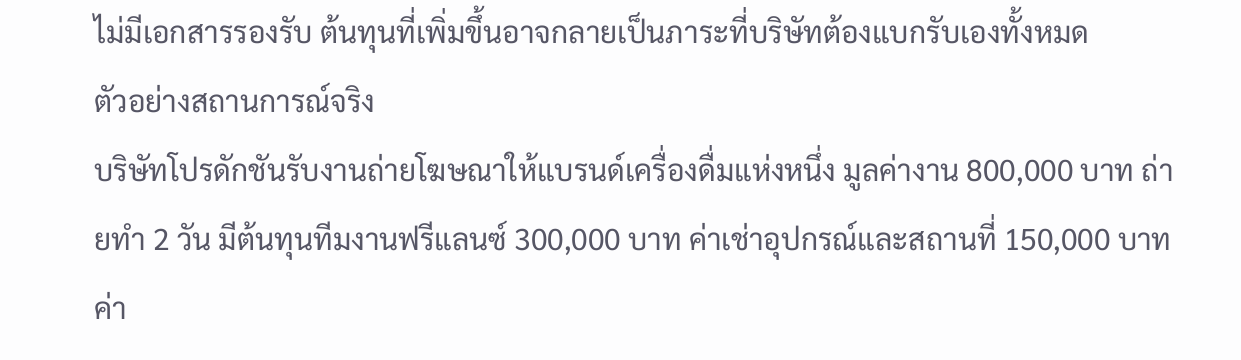ไม่มีเอกสารรองรับ ต้นทุนที่เพิ่มขึ้นอาจกลายเป็นภาระที่บริษัทต้องแบกรับเองทั้งหมด
ตัวอย่างสถานการณ์จริง
บริษัทโปรดักชันรับงานถ่ายโฆษณาให้แบรนด์เครื่องดื่มแห่งหนึ่ง มูลค่างาน 800,000 บาท ถ่ายทำ 2 วัน มีต้นทุนทีมงานฟรีแลนซ์ 300,000 บาท ค่าเช่าอุปกรณ์และสถานที่ 150,000 บาท ค่า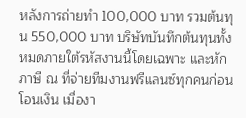หลังการถ่ายทำ 100,000 บาท รวมต้นทุน 550,000 บาท บริษัทบันทึกต้นทุนทั้งหมดภายใต้รหัสงานนี้โดยเฉพาะ และหักภาษี ณ ที่จ่ายทีมงานฟรีแลนซ์ทุกคนก่อนโอนเงิน เมื่องา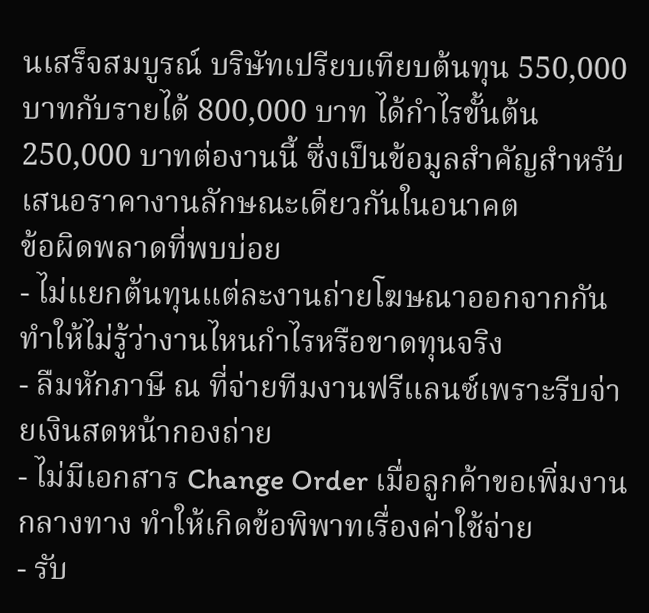นเสร็จสมบูรณ์ บริษัทเปรียบเทียบต้นทุน 550,000 บาทกับรายได้ 800,000 บาท ได้กำไรขั้นต้น 250,000 บาทต่องานนี้ ซึ่งเป็นข้อมูลสำคัญสำหรับเสนอราคางานลักษณะเดียวกันในอนาคต
ข้อผิดพลาดที่พบบ่อย
- ไม่แยกต้นทุนแต่ละงานถ่ายโฆษณาออกจากกัน ทำให้ไม่รู้ว่างานไหนกำไรหรือขาดทุนจริง
- ลืมหักภาษี ณ ที่จ่ายทีมงานฟรีแลนซ์เพราะรีบจ่ายเงินสดหน้ากองถ่าย
- ไม่มีเอกสาร Change Order เมื่อลูกค้าขอเพิ่มงานกลางทาง ทำให้เกิดข้อพิพาทเรื่องค่าใช้จ่าย
- รับ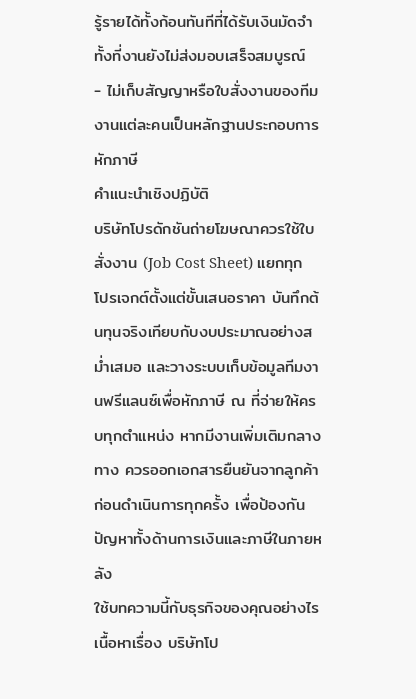รู้รายได้ทั้งก้อนทันทีที่ได้รับเงินมัดจำ ทั้งที่งานยังไม่ส่งมอบเสร็จสมบูรณ์
- ไม่เก็บสัญญาหรือใบสั่งงานของทีมงานแต่ละคนเป็นหลักฐานประกอบการหักภาษี
คำแนะนำเชิงปฏิบัติ
บริษัทโปรดักชันถ่ายโฆษณาควรใช้ใบสั่งงาน (Job Cost Sheet) แยกทุกโปรเจกต์ตั้งแต่ขั้นเสนอราคา บันทึกต้นทุนจริงเทียบกับงบประมาณอย่างสม่ำเสมอ และวางระบบเก็บข้อมูลทีมงานฟรีแลนซ์เพื่อหักภาษี ณ ที่จ่ายให้ครบทุกตำแหน่ง หากมีงานเพิ่มเติมกลางทาง ควรออกเอกสารยืนยันจากลูกค้าก่อนดำเนินการทุกครั้ง เพื่อป้องกันปัญหาทั้งด้านการเงินและภาษีในภายหลัง
ใช้บทความนี้กับธุรกิจของคุณอย่างไร
เนื้อหาเรื่อง บริษัทโป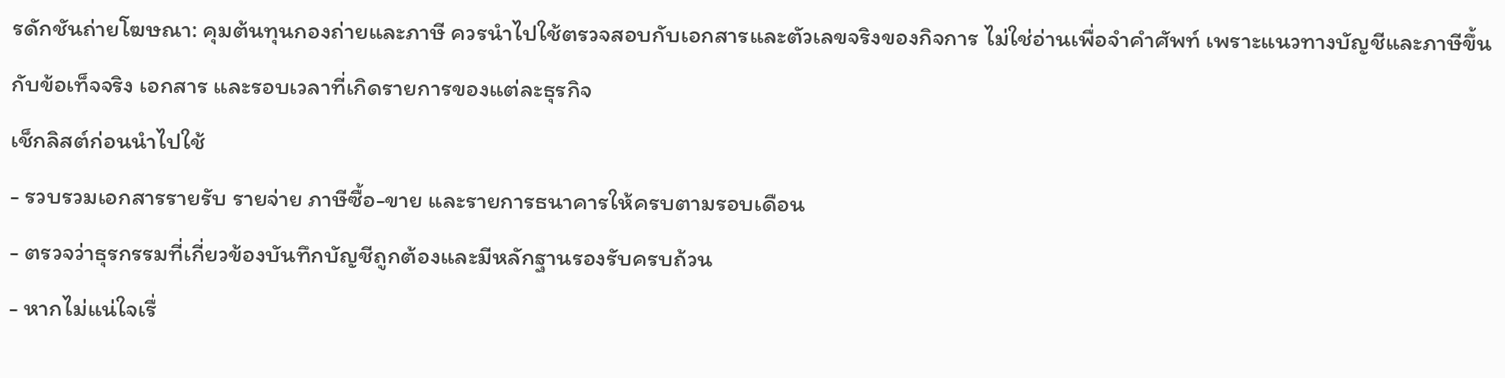รดักชันถ่ายโฆษณา: คุมต้นทุนกองถ่ายและภาษี ควรนำไปใช้ตรวจสอบกับเอกสารและตัวเลขจริงของกิจการ ไม่ใช่อ่านเพื่อจำคำศัพท์ เพราะแนวทางบัญชีและภาษีขึ้นกับข้อเท็จจริง เอกสาร และรอบเวลาที่เกิดรายการของแต่ละธุรกิจ
เช็กลิสต์ก่อนนำไปใช้
- รวบรวมเอกสารรายรับ รายจ่าย ภาษีซื้อ-ขาย และรายการธนาคารให้ครบตามรอบเดือน
- ตรวจว่าธุรกรรมที่เกี่ยวข้องบันทึกบัญชีถูกต้องและมีหลักฐานรองรับครบถ้วน
- หากไม่แน่ใจเรื่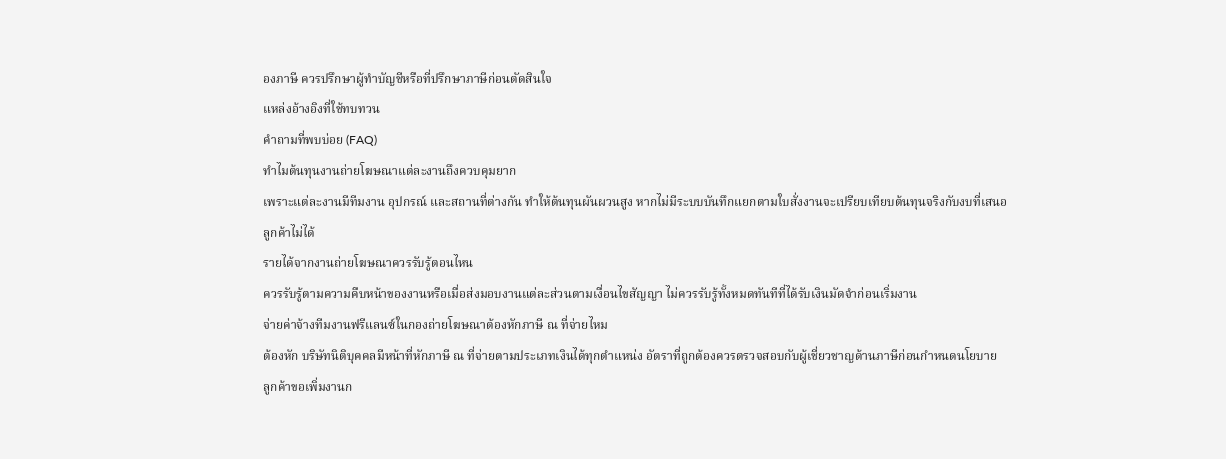องภาษี ควรปรึกษาผู้ทำบัญชีหรือที่ปรึกษาภาษีก่อนตัดสินใจ
แหล่งอ้างอิงที่ใช้ทบทวน
คำถามที่พบบ่อย (FAQ)
ทำไมต้นทุนงานถ่ายโฆษณาแต่ละงานถึงควบคุมยาก
เพราะแต่ละงานมีทีมงาน อุปกรณ์ และสถานที่ต่างกัน ทำให้ต้นทุนผันผวนสูง หากไม่มีระบบบันทึกแยกตามใบสั่งงานจะเปรียบเทียบต้นทุนจริงกับงบที่เสนอลูกค้าไม่ได้
รายได้จากงานถ่ายโฆษณาควรรับรู้ตอนไหน
ควรรับรู้ตามความคืบหน้าของงานหรือเมื่อส่งมอบงานแต่ละส่วนตามเงื่อนไขสัญญา ไม่ควรรับรู้ทั้งหมดทันทีที่ได้รับเงินมัดจำก่อนเริ่มงาน
จ่ายค่าจ้างทีมงานฟรีแลนซ์ในกองถ่ายโฆษณาต้องหักภาษี ณ ที่จ่ายไหม
ต้องหัก บริษัทนิติบุคคลมีหน้าที่หักภาษี ณ ที่จ่ายตามประเภทเงินได้ทุกตำแหน่ง อัตราที่ถูกต้องควรตรวจสอบกับผู้เชี่ยวชาญด้านภาษีก่อนกำหนดนโยบาย
ลูกค้าขอเพิ่มงานก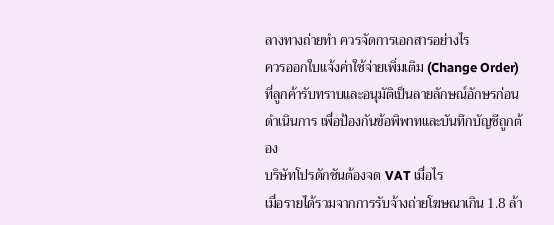ลางทางถ่ายทำ ควรจัดการเอกสารอย่างไร
ควรออกใบแจ้งค่าใช้จ่ายเพิ่มเติม (Change Order) ที่ลูกค้ารับทราบและอนุมัติเป็นลายลักษณ์อักษรก่อนดำเนินการ เพื่อป้องกันข้อพิพาทและบันทึกบัญชีถูกต้อง
บริษัทโปรดักชันต้องจด VAT เมื่อไร
เมื่อรายได้รวมจากการรับจ้างถ่ายโฆษณาเกิน 1.8 ล้า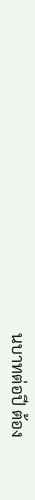นบาทต่อปี ต้อง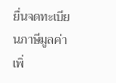ยื่นจดทะเบียนภาษีมูลค่าเพิ่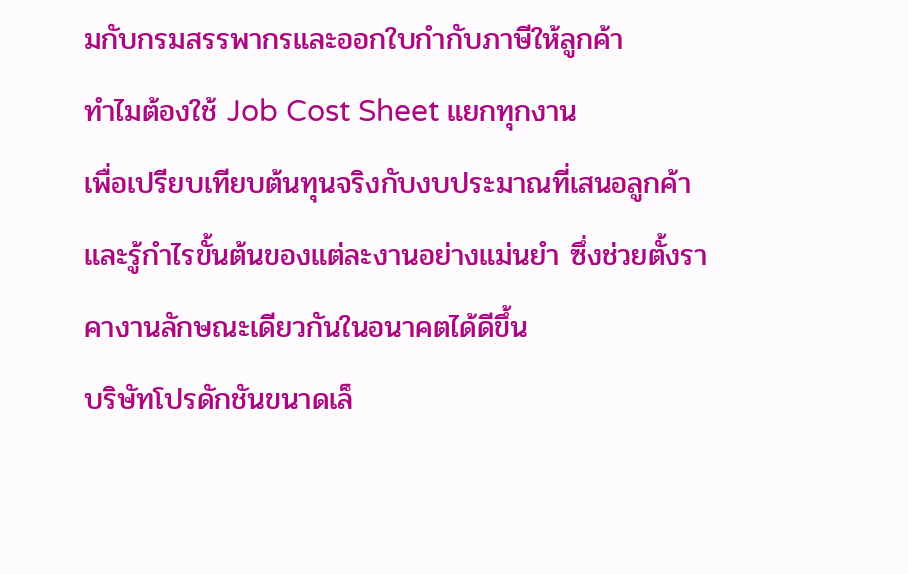มกับกรมสรรพากรและออกใบกำกับภาษีให้ลูกค้า
ทำไมต้องใช้ Job Cost Sheet แยกทุกงาน
เพื่อเปรียบเทียบต้นทุนจริงกับงบประมาณที่เสนอลูกค้า และรู้กำไรขั้นต้นของแต่ละงานอย่างแม่นยำ ซึ่งช่วยตั้งราคางานลักษณะเดียวกันในอนาคตได้ดีขึ้น
บริษัทโปรดักชันขนาดเล็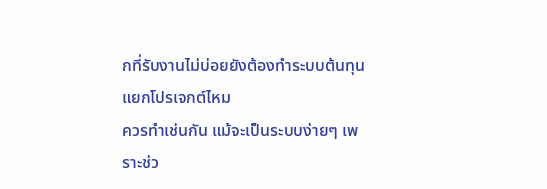กที่รับงานไม่บ่อยยังต้องทำระบบต้นทุนแยกโปรเจกต์ไหม
ควรทำเช่นกัน แม้จะเป็นระบบง่ายๆ เพราะช่ว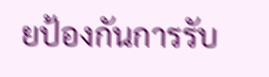ยป้องกันการรับ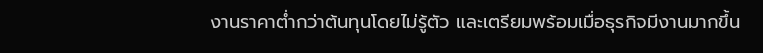งานราคาต่ำกว่าต้นทุนโดยไม่รู้ตัว และเตรียมพร้อมเมื่อธุรกิจมีงานมากขึ้น